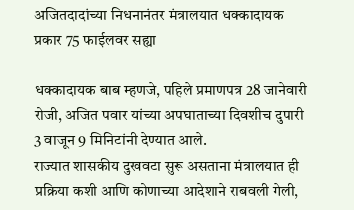अजितदादांच्या निधनानंतर मंत्रालयात धक्कादायक प्रकार 75 फाईलवर सह्या

धक्कादायक बाब म्हणजे, पहिले प्रमाणपत्र 28 जानेवारी रोजी, अजित पवार यांच्या अपघाताच्या दिवशीच दुपारी 3 वाजून 9 मिनिटांनी देण्यात आले.
राज्यात शासकीय दुखवटा सुरू असताना मंत्रालयात ही प्रक्रिया कशी आणि कोणाच्या आदेशाने राबवली गेली,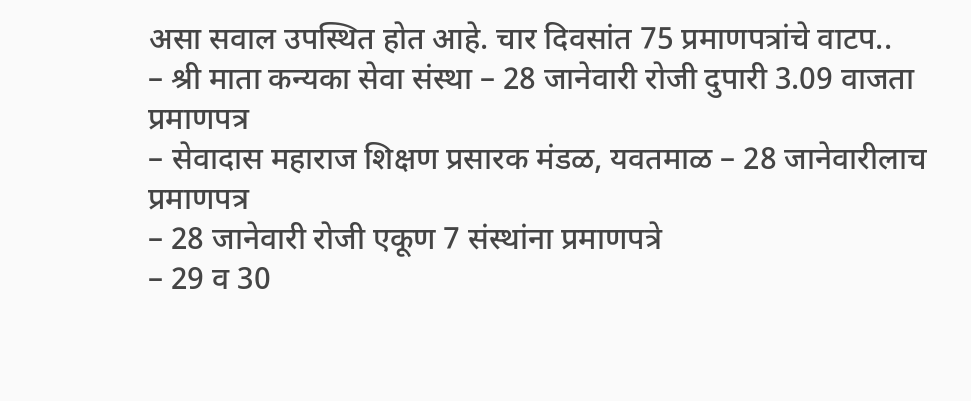असा सवाल उपस्थित होत आहे. चार दिवसांत 75 प्रमाणपत्रांचे वाटप..
– श्री माता कन्यका सेवा संस्था – 28 जानेवारी रोजी दुपारी 3.09 वाजता प्रमाणपत्र
– सेवादास महाराज शिक्षण प्रसारक मंडळ, यवतमाळ – 28 जानेवारीलाच प्रमाणपत्र
– 28 जानेवारी रोजी एकूण 7 संस्थांना प्रमाणपत्रे
– 29 व 30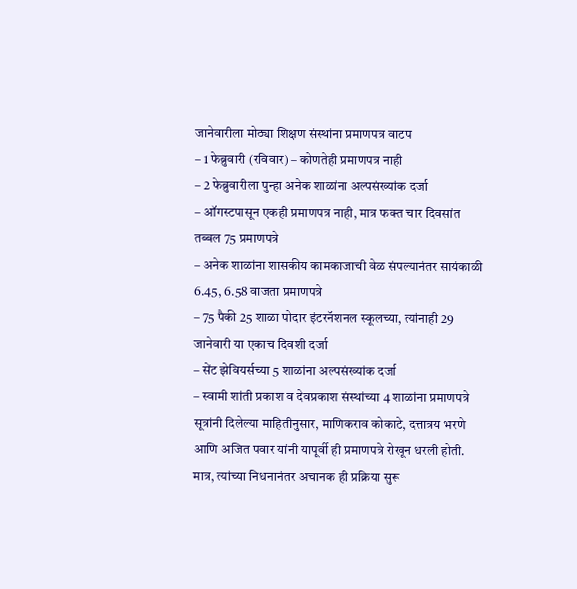जानेवारीला मोठ्या शिक्षण संस्थांना प्रमाणपत्र वाटप
– 1 फेब्रुवारी (रविवार) – कोणतेही प्रमाणपत्र नाही
– 2 फेब्रुवारीला पुन्हा अनेक शाळांना अल्पसंख्यांक दर्जा
– ऑगस्टपासून एकही प्रमाणपत्र नाही, मात्र फक्त चार दिवसांत तब्बल 75 प्रमाणपत्रे
– अनेक शाळांना शासकीय कामकाजाची वेळ संपल्यानंतर सायंकाळी 6.45, 6.58 वाजता प्रमाणपत्रे
– 75 पैकी 25 शाळा पोदार इंटरनॅशनल स्कूलच्या, त्यांनाही 29 जानेवारी या एकाच दिवशी दर्जा
– सेंट झेवियर्सच्या 5 शाळांना अल्पसंख्यांक दर्जा
– स्वामी शांती प्रकाश व देवप्रकाश संस्थांच्या 4 शाळांना प्रमाणपत्रे
सूत्रांनी दिलेल्या माहितीनुसार, माणिकराव कोकाटे, दत्तात्रय भरणे आणि अजित पवार यांनी यापूर्वी ही प्रमाणपत्रे रोखून धरली होती. मात्र, त्यांच्या निधनानंतर अचानक ही प्रक्रिया सुरू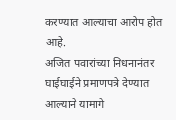करण्यात आल्याचा आरोप होत आहे.
अजित पवारांच्या निधनानंतर घाईघाईने प्रमाणपत्रे देण्यात आल्याने यामागे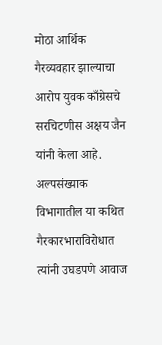मोठा आर्थिक गैरव्यवहार झाल्याचा आरोप युवक काँग्रेसचे सरचिटणीस अक्षय जैन यांनी केला आहे. अल्पसंख्याक विभागातील या कथित गैरकारभाराविरोधात त्यांनी उघडपणे आवाज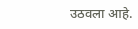उठवला आहे.